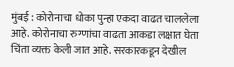मुंबई : कोरोनाचा धोका पुन्हा एकदा वाढत चाललेला आहे. कोरोनाचा रुग्णांचा वाढता आकडा लक्षात घेता चिंता व्यक्त केली जात आहे. सरकारकडून देखील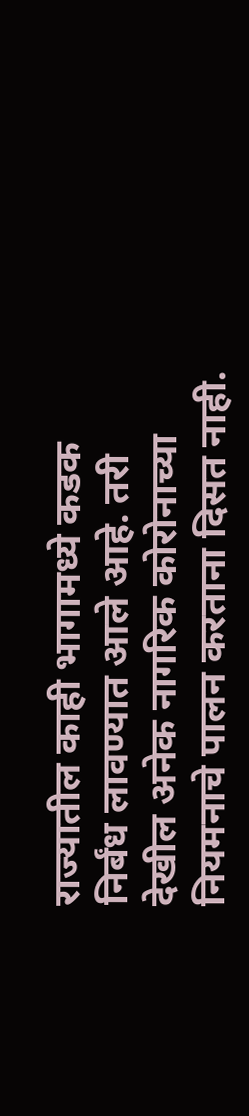राज्यातील काही भागामध्ये कडक निर्बंध लावण्यात आले आहे. तरी देखील अनेक नागरिक कोरोनाच्या नियमनाचे पालन करताना दिसत नाही.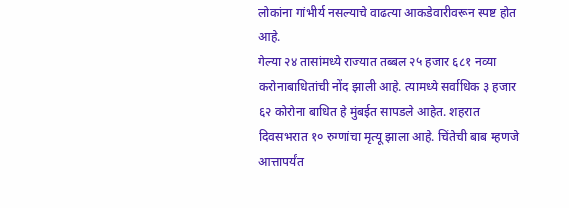लोकांना गांभीर्य नसल्याचे वाढत्या आकडेवारीवरून स्पष्ट होत आहे.
गेल्या २४ तासांमध्ये राज्यात तब्बल २५ हजार ६८१ नव्या करोनाबाधितांची नोंद झाली आहे. त्यामध्ये सर्वाधिक ३ हजार ६२ कोरोना बाधित हे मुंबईत सापडले आहेत. शहरात दिवसभरात १० रुग्णांचा मृत्यू झाला आहे. चिंतेची बाब म्हणजे आत्तापर्यंत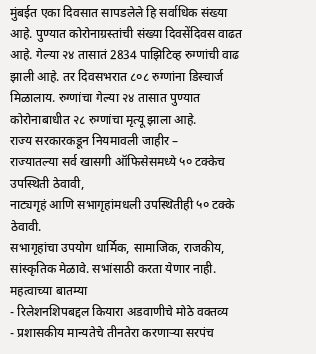मुंबईत एका दिवसात सापडलेले हि सर्वाधिक संख्या आहे. पुण्यात कोरोनाग्रस्तांची संख्या दिवसेंदिवस वाढत आहे. गेल्या २४ तासातं 2834 पाझिटिव्ह रुग्णांची वाढ झाली आहे. तर दिवसभरात ८०८ रुग्णांना डिस्चार्ज मिळालाय. रुग्णांचा गेल्या २४ तासात पुण्यात कोरोनाबाधीत २८ रुग्णांचा मृत्यू झाला आहे.
राज्य सरकारकडून नियमावली जाहीर –
राज्यातल्या सर्व खासगी ऑफिसेसमध्ये ५० टक्केच उपस्थिती ठेवावी,
नाट्यगृहं आणि सभागृहांमधली उपस्थितीही ५० टक्के ठेवावी.
सभागृहांचा उपयोग धार्मिक, सामाजिक, राजकीय, सांस्कृतिक मेळावे. सभांसाठी करता येणार नाही.
महत्वाच्या बातम्या
- रिलेशनशिपबद्दल कियारा अडवाणीचे मोठे वक्तव्य
- प्रशासकीय मान्यतेचे तीनतेरा करणाऱ्या सरपंच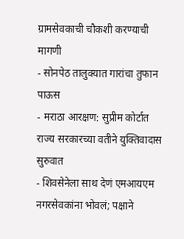ग्रामसेवकाची चौकशी करण्याची मागणी
- सोनपेठ तालुक्यात गारांचा तुफान पाऊस
- मराठा आरक्षण: सुप्रीम कोर्टात राज्य सरकारच्या वतीने युक्तिवादास सुरुवात
- शिवसेनेला साथ देणं एमआयएम नगरसेवकांना भोवलं; पक्षाने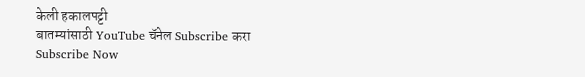केली हकालपट्टी
बातम्यांसाठी YouTube चॅनेल Subscribe करा
Subscribe Now